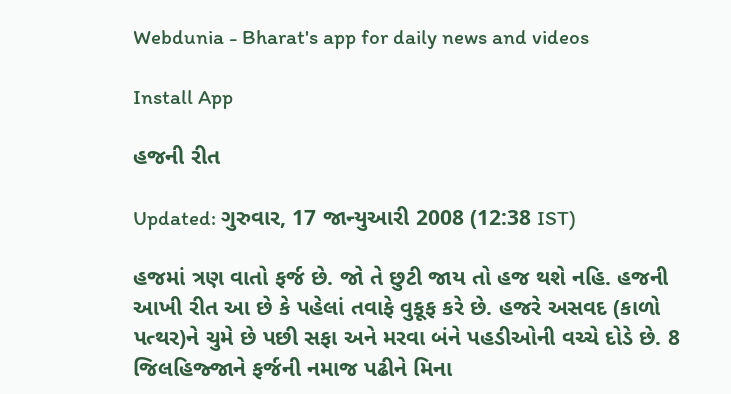Webdunia - Bharat's app for daily news and videos

Install App

હજની રીત

Updated: ગુરુવાર, 17 જાન્યુઆરી 2008 (12:38 IST)

હજમાં ત્રણ વાતો ફર્જ છે. જો તે છુટી જાય તો હજ થશે નહિ. હજની આખી રીત આ છે કે પહેલાં તવાફે વુકૂફ કરે છે. હજરે અસવદ (કાળો પત્થર)ને ચુમે છે પછી સફા અને મરવા બંને પહડીઓની વચ્ચે દોડે છે. 8 જિલહિજ્જાને ફર્જની નમાજ પઢીને મિના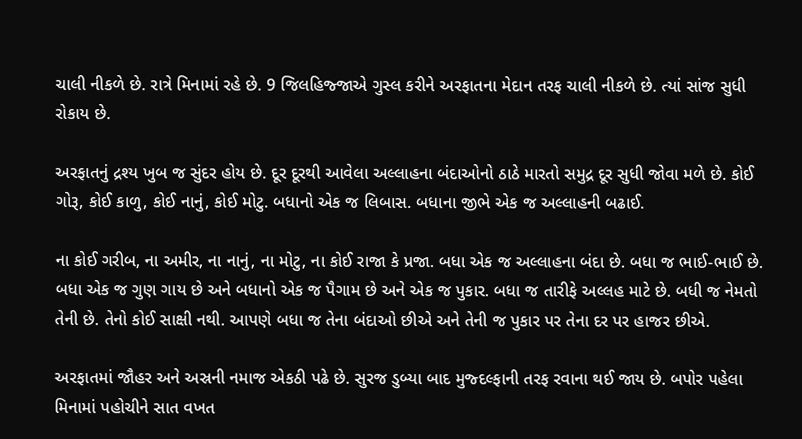ચાલી નીકળે છે. રાત્રે મિનામાં રહે છે. 9 જિલહિજ્જાએ ગુસ્લ કરીને અરફાતના મેદાન તરફ ચાલી નીકળે છે. ત્યાં સાંજ સુધી રોકાય છે.

અરફાતનું દ્રશ્ય ખુબ જ સુંદર હોય છે. દૂર દૂરથી આવેલા અલ્લાહના બંદાઓનો ઠાઠે મારતો સમુદ્ર દૂર સુધી જોવા મળે છે. કોઈ ગોરૂ, કોઈ કાળુ, કોઈ નાનું, કોઈ મોટુ. બધાનો એક જ લિબાસ. બધાના જીભે એક જ અલ્લાહની બઢાઈ.

ના કોઈ ગરીબ, ના અમીર, ના નાનું, ના મોટુ, ના કોઈ રાજા કે પ્રજા. બધા એક જ અલ્લાહના બંદા છે. બધા જ ભાઈ-ભાઈ છે. બધા એક જ ગુણ ગાય છે અને બધાનો એક જ પૈગામ છે અને એક જ પુકાર. બધા જ તારીફે અલ્લહ માટે છે. બધી જ નેમતો તેની છે. તેનો કોઈ સાક્ષી નથી. આપણે બધા જ તેના બંદાઓ છીએ અને તેની જ પુકાર પર તેના દર પર હાજર છીએ.

અરફાતમાં જૌહર અને અસ્રની નમાજ એકઠી પઢે છે. સુરજ ડુબ્યા બાદ મુજ્દલ્ફાની તરફ રવાના થઈ જાય છે. બપોર પહેલા મિનામાં પહોચીને સાત વખત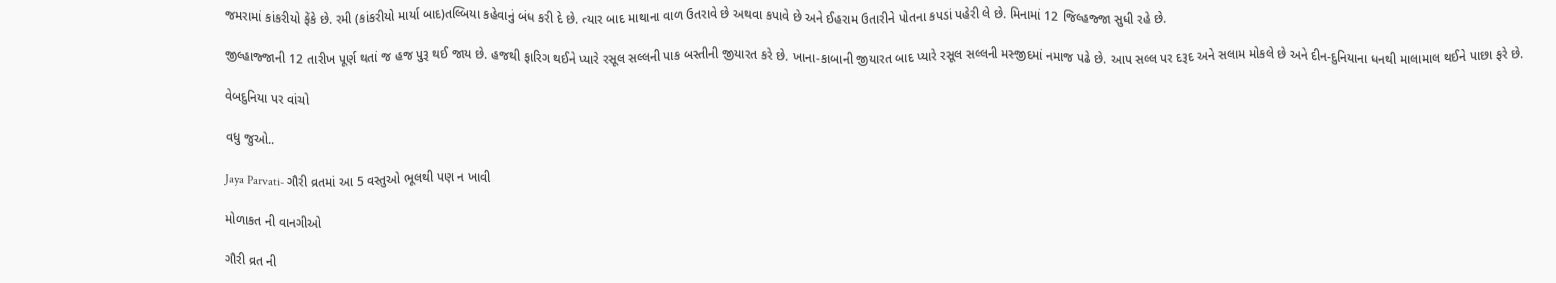જમરામાં કાંકરીયો ફેંકે છે. રમી (કાંકરીયો માર્યા બાદ)તલ્બિયા કહેવાનું બંધ કરી દે છે. ત્યાર બાદ માથાના વાળ ઉતરાવે છે અથવા કપાવે છે અને ઈહરામ ઉતારીને પોતના કપડાં પહેરી લે છે. મિનામાં 12 જિલ્હજ્જા સુધી રહે છે.

જીલ્હાજ્જાની 12 તારીખ પૂર્ણ થતાં જ હજ પુરૂ થઈ જાય છે. હજથી ફારિગ થઈને પ્યારે રસૂલ સલ્લની પાક બસ્તીની જીયારત કરે છે. ખાના-કાબાની જીયારત બાદ પ્યારે રસૂલ સલ્લની મસ્જીદમાં નમાજ પઢે છે. આપ સલ્લ પર દરૂદ અને સલામ મોકલે છે અને દીન-દુનિયાના ધનથી માલામાલ થઈને પાછા ફરે છે.

વેબદુનિયા પર વાંચો

વધુ જુઓ..

Jaya Parvati- ગૌરી વ્રતમાં આ 5 વસ્તુઓ ભૂલથી પણ ન ખાવી

મોળાકત ની વાનગીઓ

ગૌરી વ્રત ની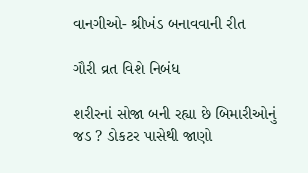વાનગીઓ- શ્રીખંડ બનાવવાની રીત

ગૌરી વ્રત વિશે નિબંધ

શરીરનાં સોજા બની રહ્યા છે બિમારીઓનું જડ ? ડોકટર પાસેથી જાણો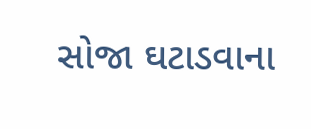સોજા ઘટાડવાના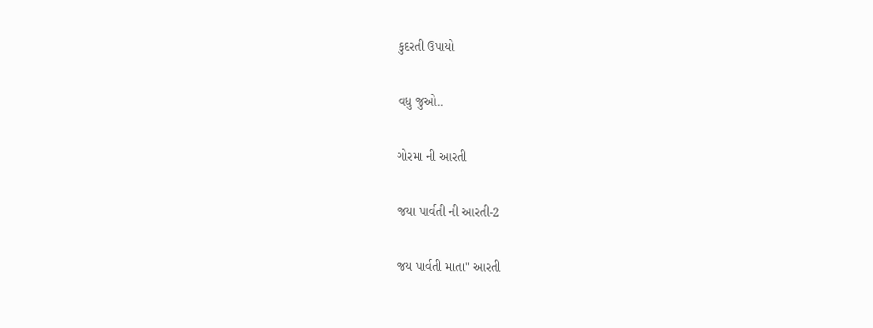કુદરતી ઉપાયો

વધુ જુઓ..

ગોરમા ની આરતી

જયા પાર્વતી ની આરતી-2

જય પાર્વતી માતા" આરતી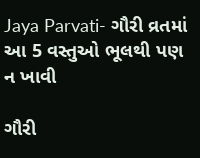Jaya Parvati- ગૌરી વ્રતમાં આ 5 વસ્તુઓ ભૂલથી પણ ન ખાવી

ગૌરી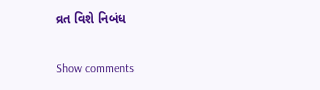વ્રત વિશે નિબંધ

Show comments